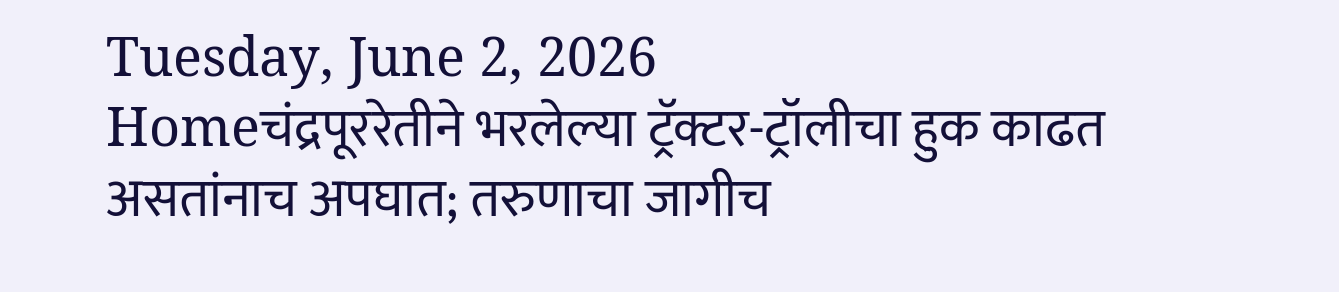Tuesday, June 2, 2026
Homeचंद्रपूररेतीने भरलेल्या ट्रॅक्टर-ट्रॉलीचा हुक काढत असतांनाच अपघात; तरुणाचा जागीच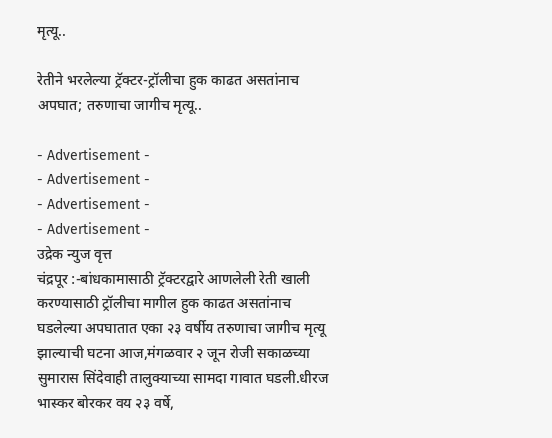मृत्यू..

रेतीने भरलेल्या ट्रॅक्टर-ट्रॉलीचा हुक काढत असतांनाच अपघात; तरुणाचा जागीच मृत्यू..

- Advertisement -
- Advertisement -
- Advertisement -
- Advertisement -
उद्रेक न्युज वृत्त
चंद्रपूर :-बांधकामासाठी ट्रॅक्टरद्वारे आणलेली रेती खाली करण्यासाठी ट्रॉलीचा मागील हुक काढत असतांनाच घडलेल्या अपघातात एका २३ वर्षीय तरुणाचा जागीच मृत्यू झाल्याची घटना आज,मंगळवार २ जून रोजी सकाळच्या सुमारास सिंदेवाही तालुक्याच्या सामदा गावात घडली.धीरज भास्कर बोरकर वय २३ वर्षे,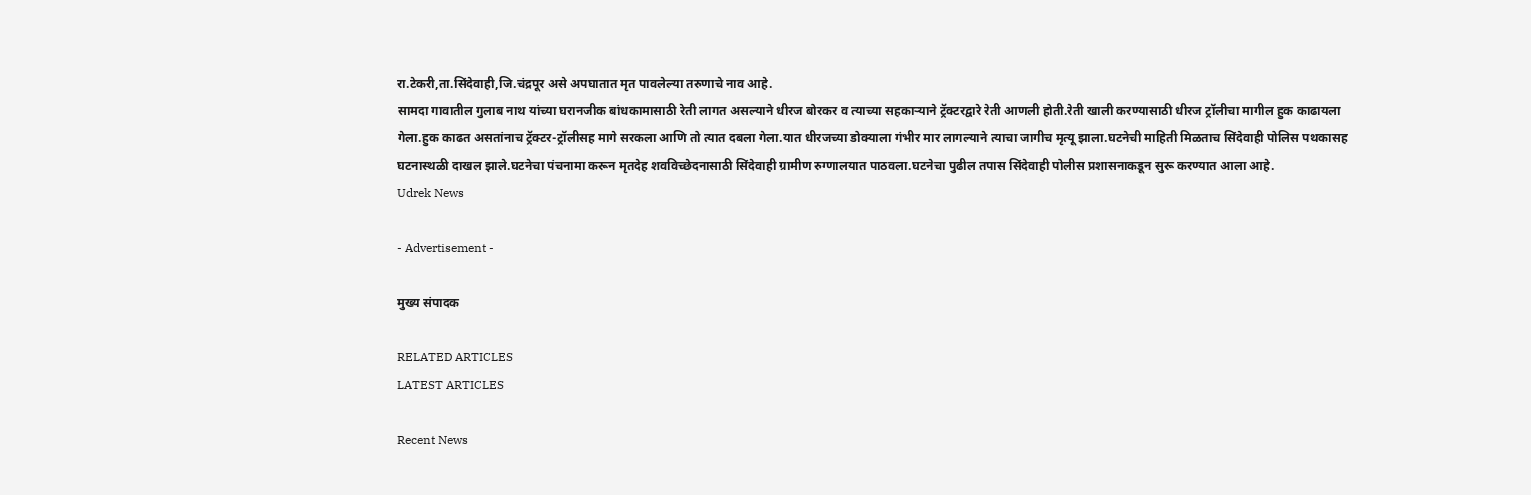रा.टेकरी,ता.सिंदेवाही,जि.चंद्रपूर असे अपघातात मृत पावलेल्या तरुणाचे नाव आहे.
सामदा गावातील गुलाब नाथ यांच्या घरानजीक बांधकामासाठी रेती लागत असल्याने धीरज बोरकर व त्याच्या सहकाऱ्याने ट्रॅक्टरद्वारे रेती आणली होती.रेती खाली करण्यासाठी धीरज ट्रॉलीचा मागील हुक काढायला गेला.हुक काढत असतांनाच ट्रॅक्टर-ट्रॉलीसह मागे सरकला आणि तो त्यात दबला गेला.यात धीरजच्या डोक्याला गंभीर मार लागल्याने त्याचा जागीच मृत्यू झाला.घटनेची माहिती मिळताच सिंदेवाही पोलिस पथकासह घटनास्थळी दाखल झाले.घटनेचा पंचनामा करून मृतदेह शवविच्छेदनासाठी सिंदेवाही ग्रामीण रुग्णालयात पाठवला.घटनेचा पुढील तपास सिंदेवाही पोलीस प्रशासनाकडून सुरू करण्यात आला आहे.
Udrek News

- Advertisement -

मुख्य संपादक

RELATED ARTICLES
LATEST ARTICLES

Recent News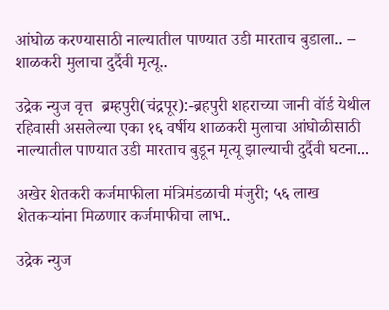आंघोळ करण्यासाठी नाल्यातील पाण्यात उडी मारताच बुडाला.. – शाळकरी मुलाचा दुर्दैवी मृत्यू..

उद्रेक न्युज वृत्त  ब्रम्हपुरी(चंद्रपूर):-ब्रहपुरी शहराच्या जानी वॉर्ड येथील रहिवासी असलेल्या एका १६ वर्षीय शाळकरी मुलाचा आंघोळीसाठी नाल्यातील पाण्यात उडी मारताच बुडून मृत्यू झाल्याची दुर्दैवी घटना...

अखेर शेतकरी कर्जमाफीला मंत्रिमंडळाची मंजुरी; ५६ लाख शेतकऱ्यांना मिळणार कर्जमाफीचा लाभ..

उद्रेक न्युज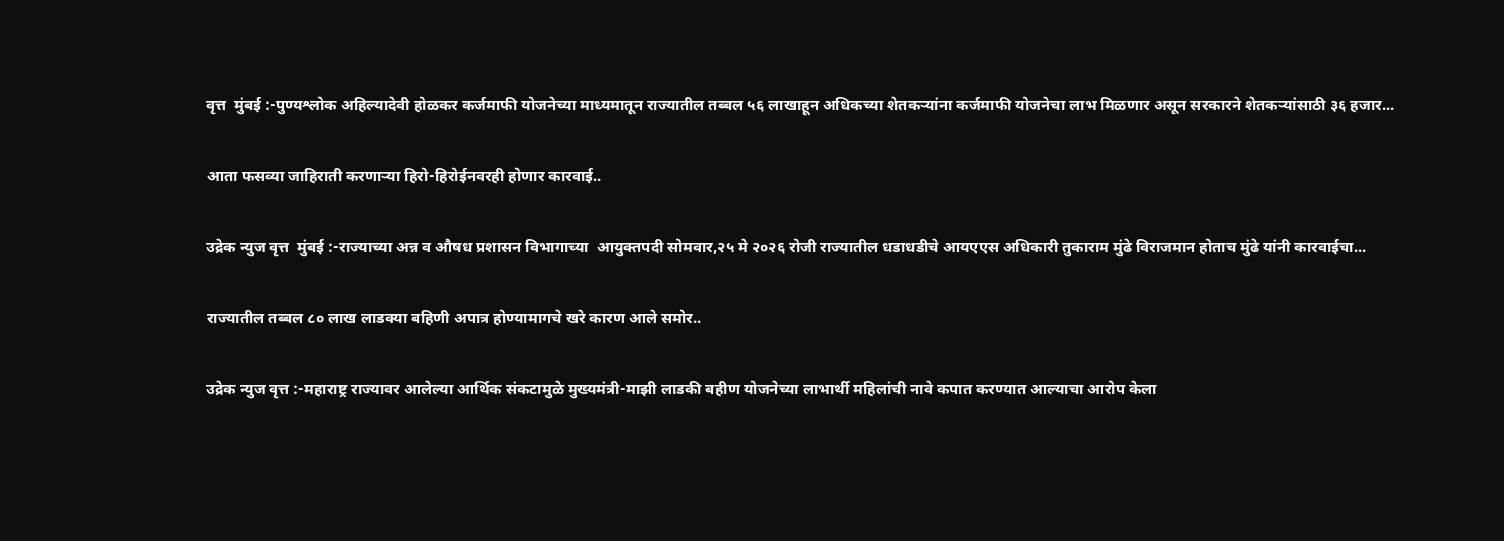वृत्त  मुंबई :-पुण्यश्लोक अहिल्यादेवी होळकर कर्जमाफी योजनेच्या माध्यमातून राज्यातील तब्बल ५६ लाखाहून अधिकच्या शेतकऱ्यांना कर्जमाफी योजनेचा लाभ मिळणार असून सरकारने शेतकऱ्यांसाठी ३६ हजार...

आता फसव्या जाहिराती करणाऱ्या हिरो-हिरोईनवरही होणार कारवाई..

उद्रेक न्युज वृत्त  मुंबई :-राज्याच्या अन्न व औषध प्रशासन विभागाच्या  आयुक्तपदी सोमवार,२५ मे २०२६ रोजी राज्यातील धडाधडीचे आयएएस अधिकारी तुकाराम मुंढे विराजमान होताच मुंढे यांनी कारवाईचा...

राज्यातील तब्बल ८० लाख लाडक्या बहिणी अपात्र होण्यामागचे खरे कारण आले समोर..

उद्रेक न्युज वृत्त :-महाराष्ट्र राज्यावर आलेल्या आर्थिक संकटामुळे मुख्यमंत्री-माझी लाडकी बहीण योजनेच्या लाभार्थी महिलांची नावे कपात करण्यात आल्याचा आरोप केला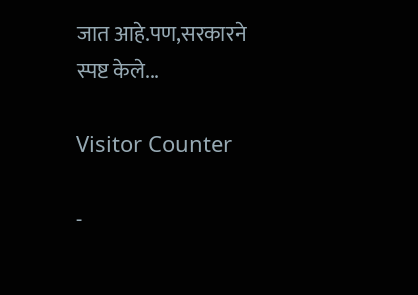जात आहे.पण,सरकारने स्पष्ट केले...

Visitor Counter

-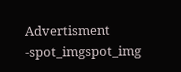Advertisment -spot_imgspot_img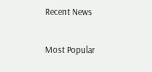Recent News

Most Popular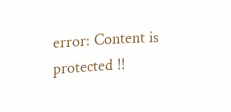error: Content is protected !!